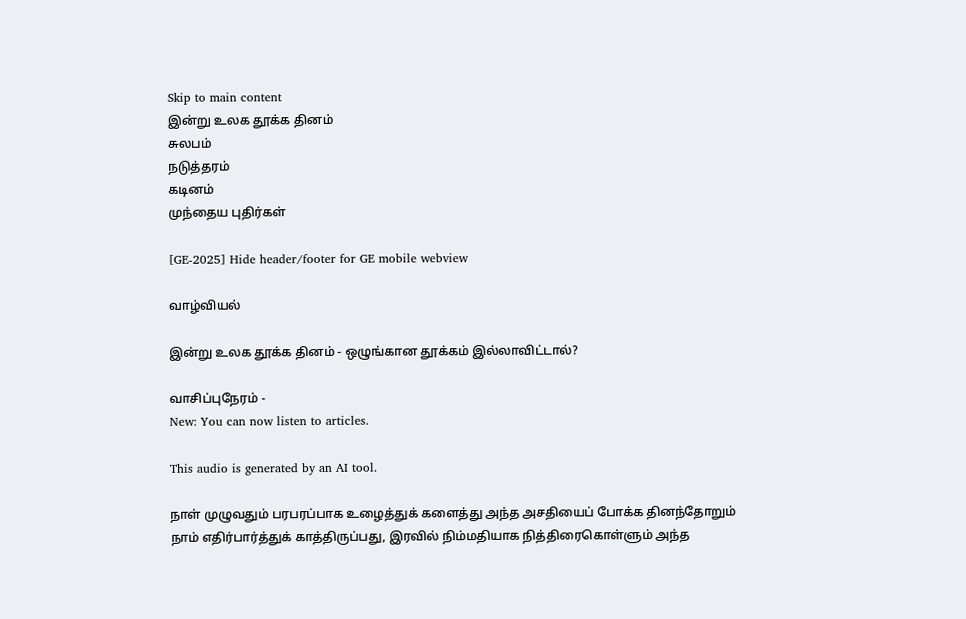Skip to main content
இன்று உலக தூக்க தினம்
சுலபம்
நடுத்தரம்
கடினம்
முந்தைய புதிர்கள்

[GE-2025] Hide header/footer for GE mobile webview

வாழ்வியல்

இன்று உலக தூக்க தினம் - ஒழுங்கான தூக்கம் இல்லாவிட்டால்?

வாசிப்புநேரம் -
New: You can now listen to articles.

This audio is generated by an AI tool.

நாள் முழுவதும் பரபரப்பாக உழைத்துக் களைத்து அந்த அசதியைப் போக்க தினந்தோறும் நாம் எதிர்பார்த்துக் காத்திருப்பது, இரவில் நிம்மதியாக நித்திரைகொள்ளும் அந்த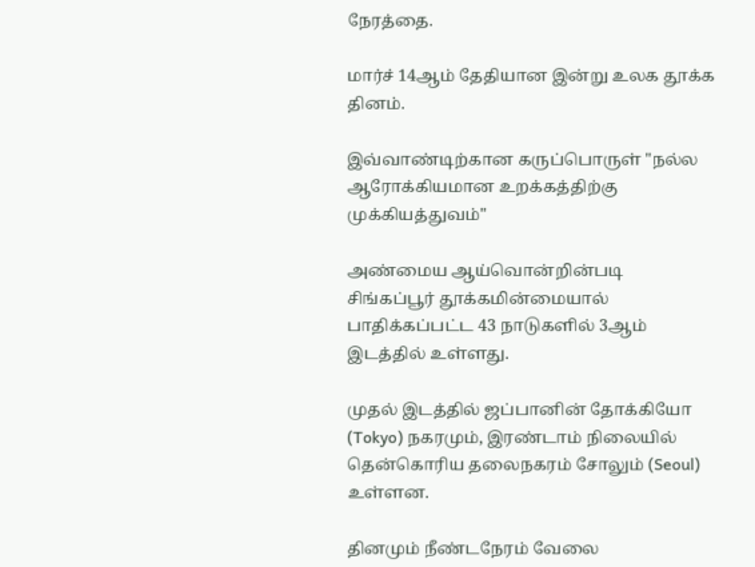நேரத்தை.

மார்ச் 14ஆம் தேதியான இன்று உலக தூக்க தினம்.

இவ்வாண்டிற்கான கருப்பொருள் "நல்ல ஆரோக்கியமான உறக்கத்திற்கு முக்கியத்துவம்"

அண்மைய ஆய்வொன்றின்படி சிங்கப்பூர் தூக்கமின்மையால் பாதிக்கப்பட்ட 43 நாடுகளில் 3ஆம் இடத்தில் உள்ளது.

முதல் இடத்தில் ஜப்பானின் தோக்கியோ (Tokyo) நகரமும், இரண்டாம் நிலையில் தென்கொரிய தலைநகரம் சோலும் (Seoul) உள்ளன.

தினமும் நீண்டநேரம் வேலை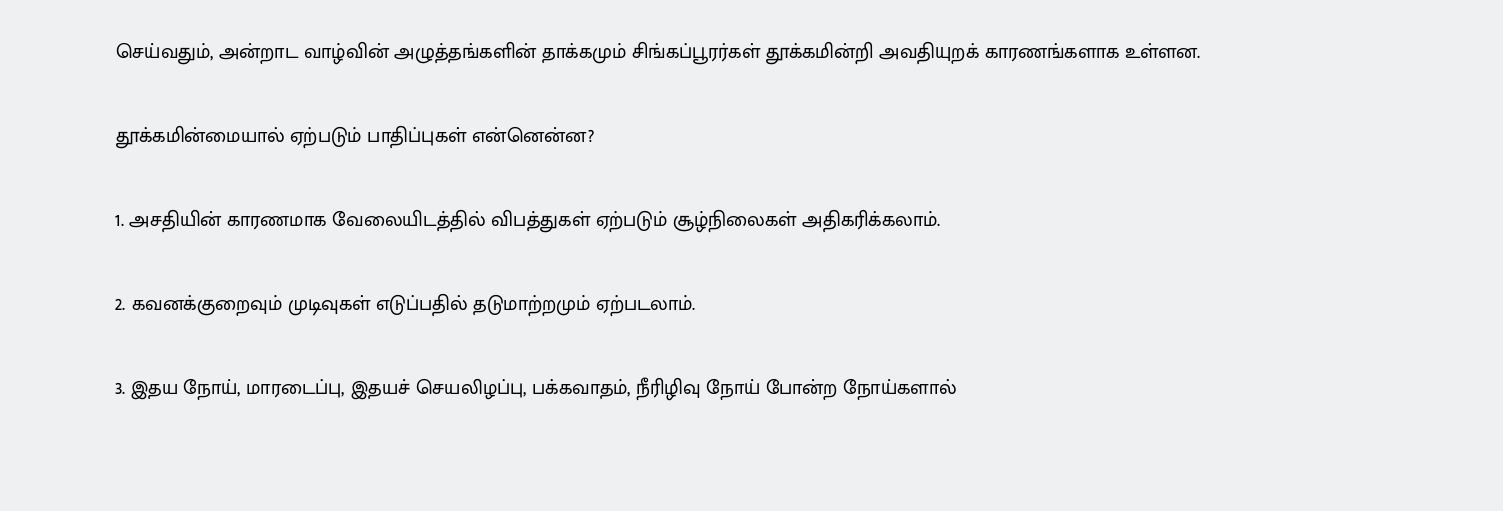செய்வதும், அன்றாட வாழ்வின் அழுத்தங்களின் தாக்கமும் சிங்கப்பூரர்கள் தூக்கமின்றி அவதியுறக் காரணங்களாக உள்ளன.

தூக்கமின்மையால் ஏற்படும் பாதிப்புகள் என்னென்ன?

1. அசதியின் காரணமாக வேலையிடத்தில் விபத்துகள் ஏற்படும் சூழ்நிலைகள் அதிகரிக்கலாம்.

2. கவனக்குறைவும் முடிவுகள் எடுப்பதில் தடுமாற்றமும் ஏற்படலாம்.

3. இதய நோய், மாரடைப்பு, இதயச் செயலிழப்பு, பக்கவாதம், நீரிழிவு நோய் போன்ற நோய்களால்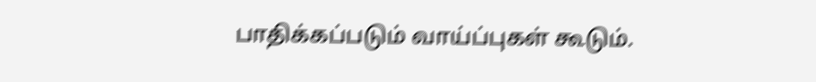பாதிக்கப்படும் வாய்ப்புகள் கூடும்.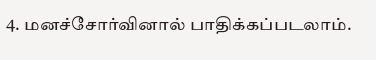4. மனச்சோர்வினால் பாதிக்கப்படலாம்.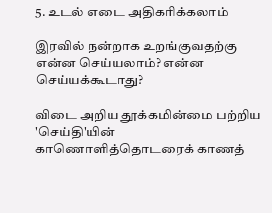5. உடல் எடை அதிகரிக்கலாம்

இரவில் நன்றாக உறங்குவதற்கு என்ன செய்யலாம்? என்ன செய்யக்கூடாது?

விடை அறிய தூக்கமின்மை பற்றிய 'செய்தி'யின் காணொளித்தொடரைக் காணத்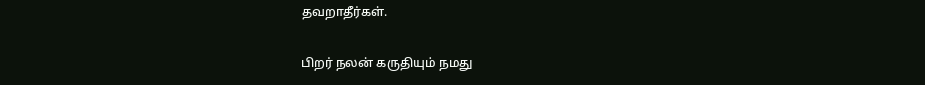தவறாதீர்கள்.

பிறர் நலன் கருதியும் நமது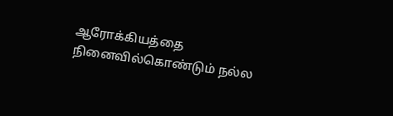ஆரோக்கியத்தை நினைவில்கொண்டும் நல்ல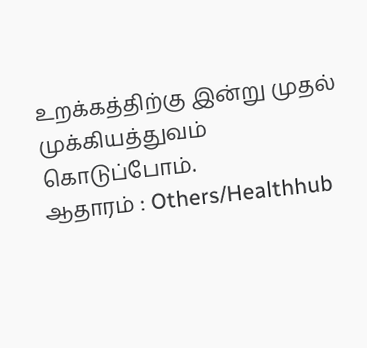உறக்கத்திற்கு இன்று முதல் முக்கியத்துவம் கொடுப்போம்.
ஆதாரம் : Others/Healthhub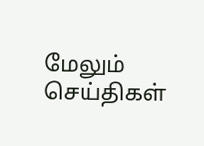மேலும் செய்திகள்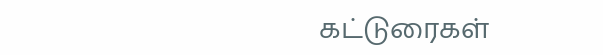கட்டுரைகள்